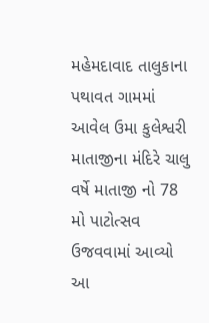મહેમદાવાદ તાલુકાના પથાવત ગામમાં આવેલ ઉમા કુલેશ્વરી માતાજીના મંદિરે ચાલુ વર્ષે માતાજી નો 78 મો પાટોત્સવ ઉજવવામાં આવ્યો આ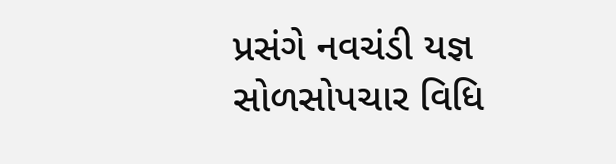પ્રસંગે નવચંડી યજ્ઞ સોળસોપચાર વિધિ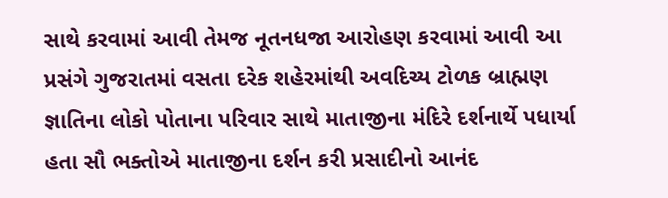સાથે કરવામાં આવી તેમજ નૂતનધજા આરોહણ કરવામાં આવી આ પ્રસંગે ગુજરાતમાં વસતા દરેક શહેરમાંથી અવદિચ્ય ટોળક બ્રાહ્મણ જ્ઞાતિના લોકો પોતાના પરિવાર સાથે માતાજીના મંદિરે દર્શનાર્થે પધાર્યા હતા સૌ ભક્તોએ માતાજીના દર્શન કરી પ્રસાદીનો આનંદ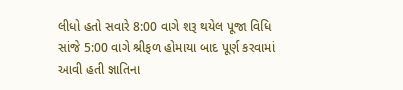લીધો હતો સવારે 8:00 વાગે શરૂ થયેલ પૂજા વિધિ સાંજે 5:00 વાગે શ્રીફળ હોમાયા બાદ પૂર્ણ કરવામાં આવી હતી જ્ઞાતિના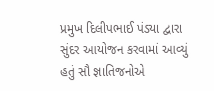પ્રમુખ દિલીપભાઈ પંડ્યા દ્વારા સુંદર આયોજન કરવામાં આવ્યું હતું સૌ જ્ઞાતિજનોએ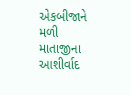એકબીજાને મળી માતાજીના આશીર્વાદ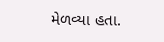મેળવ્યા હતા.